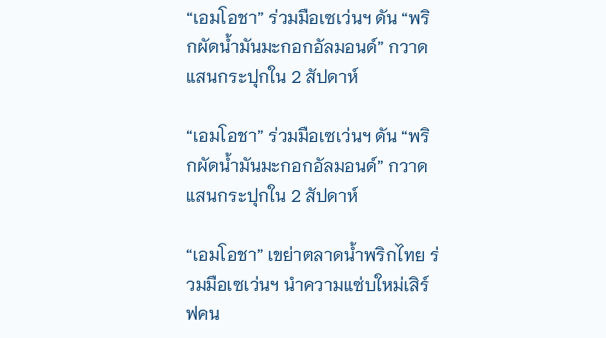“เอมโอชา” ร่วมมือเซเว่นฯ ดัน “พริกผัดน้ำมันมะกอกอัลมอนด์” กวาดแสนกระปุกใน 2 สัปดาห์

“เอมโอชา” ร่วมมือเซเว่นฯ ดัน “พริกผัดน้ำมันมะกอกอัลมอนด์” กวาดแสนกระปุกใน 2 สัปดาห์

“เอมโอชา” เขย่าตลาดน้ำพริกไทย ร่วมมือเซเว่นฯ นำความแซ่บใหม่เสิร์ฟคน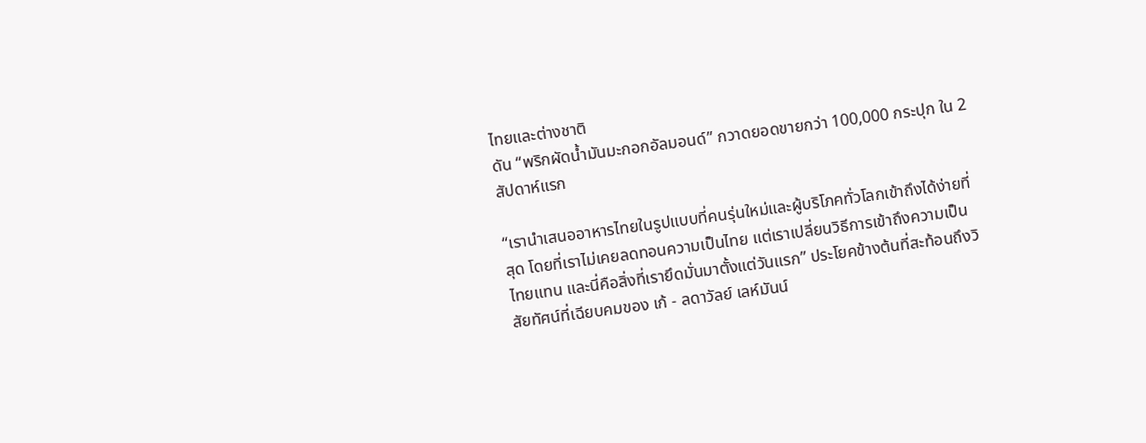ไทยและต่างชาติ
ดัน “พริกผัดน้ำมันมะกอกอัลมอนด์” กวาดยอดขายกว่า 100,000 กระปุก ใน 2 สัปดาห์แรก

“เรานำเสนออาหารไทยในรูปแบบที่คนรุ่นใหม่และผู้บริโภคทั่วโลกเข้าถึงได้ง่ายที่สุด โดยที่เราไม่เคยลดทอนความเป็นไทย แต่เราเปลี่ยนวิธีการเข้าถึงความเป็นไทยแทน และนี่คือสิ่งที่เรายึดมั่นมาตั้งแต่วันแรก” ประโยคข้างต้นที่สะท้อนถึงวิสัยทัศน์ที่เฉียบคมของ เก้ - ลดาวัลย์ เลห์มันน์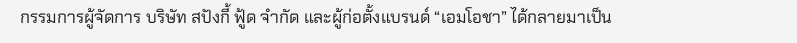กรรมการผู้จัดการ บริษัท สปังกี้ ฟู้ด จำกัด และผู้ก่อตั้งแบรนด์ “เอมโอชา” ได้กลายมาเป็น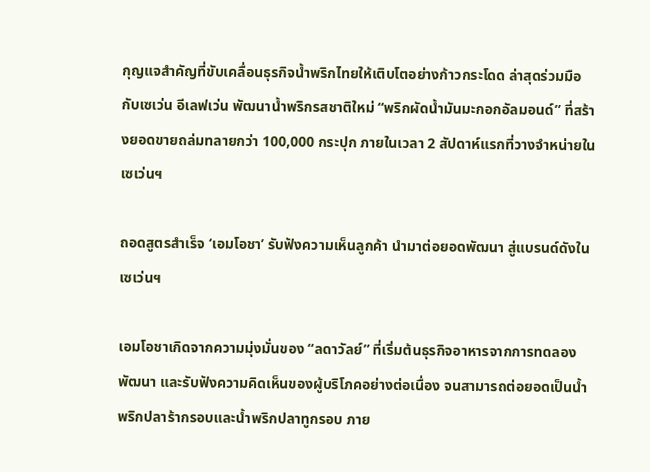กุญแจสำคัญที่ขับเคลื่อนธุรกิจน้ำพริกไทยให้เติบโตอย่างก้าวกระโดด ล่าสุดร่วมมือกับเซเว่น อีเลฟเว่น พัฒนาน้ำพริกรสชาติใหม่ “พริกผัดน้ำมันมะกอกอัลมอนด์” ที่สร้างยอดขายถล่มทลายกว่า 100,000 กระปุก ภายในเวลา 2 สัปดาห์แรกที่วางจำหน่ายในเซเว่นฯ

ถอดสูตรสำเร็จ ‘เอมโอชา’ รับฟังความเห็นลูกค้า นำมาต่อยอดพัฒนา สู่แบรนด์ดังในเซเว่นฯ

เอมโอชาเกิดจากความมุ่งมั่นของ “ลดาวัลย์” ที่เริ่มต้นธุรกิจอาหารจากการทดลอง พัฒนา และรับฟังความคิดเห็นของผู้บริโภคอย่างต่อเนื่อง จนสามารถต่อยอดเป็นน้ำพริกปลาร้ากรอบและน้ำพริกปลาทูกรอบ ภาย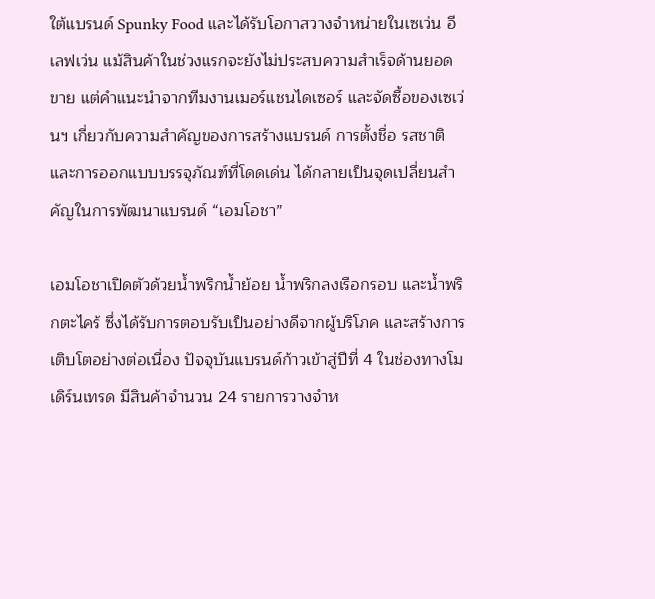ใต้แบรนด์ Spunky Food และได้รับโอกาสวางจำหน่ายในเซเว่น อีเลฟเว่น แม้สินค้าในช่วงแรกจะยังไม่ประสบความสำเร็จด้านยอดขาย แต่คำแนะนำจากทีมงานเมอร์แชนไดเซอร์ และจัดซื้อของเซเว่นฯ เกี่ยวกับความสำคัญของการสร้างแบรนด์ การตั้งชื่อ รสชาติ และการออกแบบบรรจุภัณฑ์ที่โดดเด่น ได้กลายเป็นจุดเปลี่ยนสำคัญในการพัฒนาแบรนด์ “เอมโอชา”

เอมโอชาเปิดตัวด้วยน้ำพริกน้ำย้อย น้ำพริกลงเรือกรอบ และน้ำพริกตะไคร้ ซึ่งได้รับการตอบรับเป็นอย่างดีจากผู้บริโภค และสร้างการเติบโตอย่างต่อเนื่อง ปัจจุบันแบรนด์ก้าวเข้าสู่ปีที่ 4 ในช่องทางโมเดิร์นเทรด มีสินค้าจำนวน 24 รายการวางจำห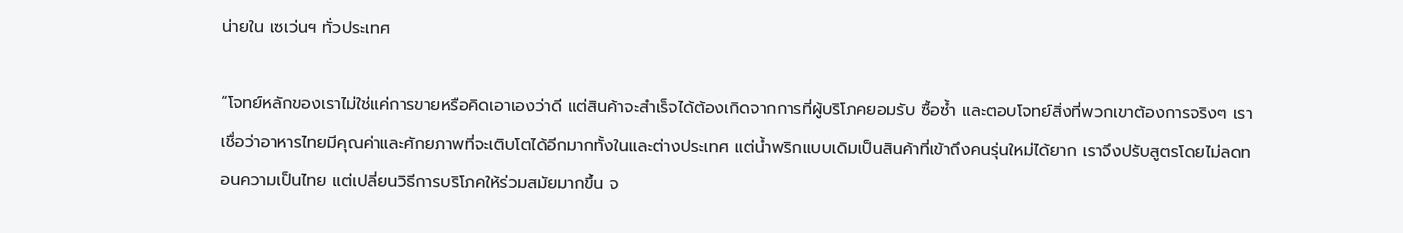น่ายใน เซเว่นฯ ทั่วประเทศ

“โจทย์หลักของเราไม่ใช่แค่การขายหรือคิดเอาเองว่าดี แต่สินค้าจะสำเร็จได้ต้องเกิดจากการที่ผู้บริโภคยอมรับ ซื้อซ้ำ และตอบโจทย์สิ่งที่พวกเขาต้องการจริงๆ เราเชื่อว่าอาหารไทยมีคุณค่าและศักยภาพที่จะเติบโตได้อีกมากทั้งในและต่างประเทศ แต่น้ำพริกแบบเดิมเป็นสินค้าที่เข้าถึงคนรุ่นใหม่ได้ยาก เราจึงปรับสูตรโดยไม่ลดทอนความเป็นไทย แต่เปลี่ยนวิธีการบริโภคให้ร่วมสมัยมากขึ้น จ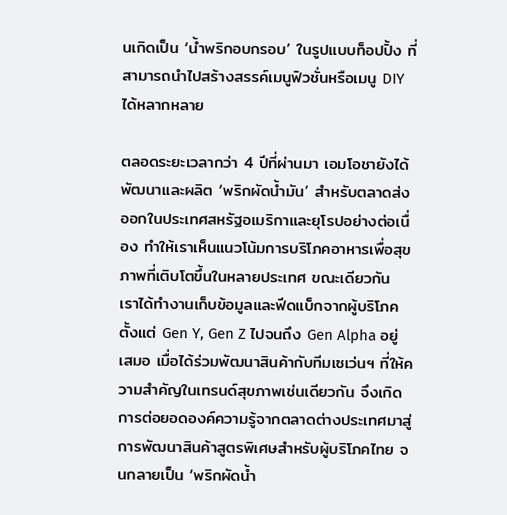นเกิดเป็น ‘น้ำพริกอบกรอบ’ ในรูปแบบท็อปปิ้ง ที่สามารถนำไปสร้างสรรค์เมนูฟิวชั่นหรือเมนู DIY ได้หลากหลาย

ตลอดระยะเวลากว่า 4 ปีที่ผ่านมา เอมโอชายังได้พัฒนาและผลิต ‘พริกผัดน้ำมัน’ สำหรับตลาดส่งออกในประเทศสหรัฐอเมริกาและยุโรปอย่างต่อเนื่อง ทำให้เราเห็นแนวโน้มการบริโภคอาหารเพื่อสุขภาพที่เติบโตขึ้นในหลายประเทศ ขณะเดียวกัน เราได้ทำงานเก็บข้อมูลและฟีดแบ็กจากผู้บริโภคตั้งแต่ Gen Y, Gen Z ไปจนถึง Gen Alpha อยู่เสมอ เมื่อได้ร่วมพัฒนาสินค้ากับทีมเซเว่นฯ ที่ให้ความสำคัญในเทรนด์สุขภาพเช่นเดียวกัน จึงเกิดการต่อยอดองค์ความรู้จากตลาดต่างประเทศมาสู่การพัฒนาสินค้าสูตรพิเศษสำหรับผู้บริโภคไทย จนกลายเป็น ‘พริกผัดน้ำ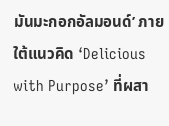มันมะกอกอัลมอนด์’ ภายใต้แนวคิด ‘Delicious with Purpose’ ที่ผสา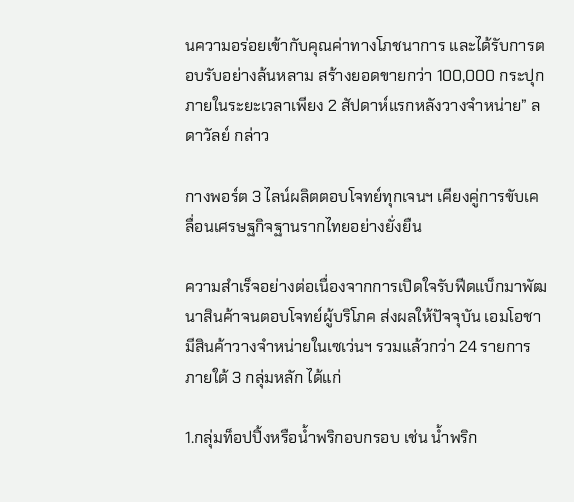นความอร่อยเข้ากับคุณค่าทางโภชนาการ และได้รับการตอบรับอย่างล้นหลาม สร้างยอดขายกว่า 100,000 กระปุก ภายในระยะเวลาเพียง 2 สัปดาห์แรกหลังวางจำหน่าย” ลดาวัลย์ กล่าว

กางพอร์ต 3 ไลน์ผลิตตอบโจทย์ทุกเจนฯ เคียงคู่การขับเคลื่อนเศรษฐกิจฐานรากไทยอย่างยั่งยืน

ความสำเร็จอย่างต่อเนื่องจากการเปิดใจรับฟีดแบ็กมาพัฒนาสินค้าจนตอบโจทย์ผู้บริโภค ส่งผลให้ปัจจุบัน เอมโอชา มีสินค้าวางจำหน่ายในเซเว่นฯ รวมแล้วกว่า 24 รายการ ภายใต้ 3 กลุ่มหลัก ได้แก่

1.กลุ่มท็อปปิ้งหรือน้ำพริกอบกรอบ เช่น น้ำพริก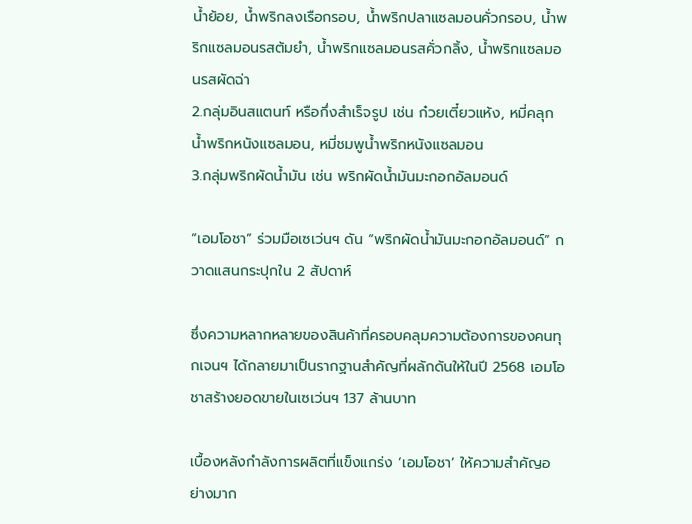น้ำย้อย, น้ำพริกลงเรือกรอบ, น้ำพริกปลาแซลมอนคั่วกรอบ, น้ำพริกแซลมอนรสต้มยำ, น้ำพริกแซลมอนรสคั่วกลิ้ง, น้ำพริกแซลมอนรสผัดฉ่า
2.กลุ่มอินสแตนท์ หรือกึ่งสำเร็จรูป เช่น ก๋วยเตี๋ยวแห้ง, หมี่คลุกน้ำพริกหนังแซลมอน, หมี่ชมพูน้ำพริกหนังแซลมอน
3.กลุ่มพริกผัดน้ำมัน เช่น พริกผัดน้ำมันมะกอกอัลมอนด์

“เอมโอชา” ร่วมมือเซเว่นฯ ดัน “พริกผัดน้ำมันมะกอกอัลมอนด์” กวาดแสนกระปุกใน 2 สัปดาห์

ซึ่งความหลากหลายของสินค้าที่ครอบคลุมความต้องการของคนทุกเจนฯ ได้กลายมาเป็นรากฐานสำคัญที่ผลักดันให้ในปี 2568 เอมโอชาสร้างยอดขายในเซเว่นฯ 137 ล้านบาท

เบื้องหลังกำลังการผลิตที่แข็งแกร่ง ‘เอมโอชา’ ให้ความสำคัญอย่างมาก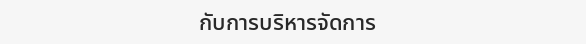กับการบริหารจัดการ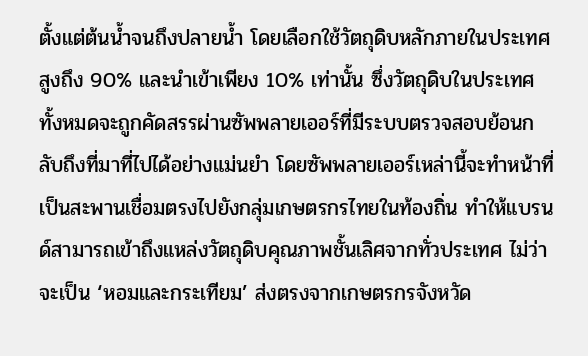ตั้งแต่ต้นน้ำจนถึงปลายน้ำ โดยเลือกใช้วัตถุดิบหลักภายในประเทศสูงถึง 90% และนำเข้าเพียง 10% เท่านั้น ซึ่งวัตถุดิบในประเทศทั้งหมดจะถูกคัดสรรผ่านซัพพลายเออร์ที่มีระบบตรวจสอบย้อนกลับถึงที่มาที่ไปได้อย่างแม่นยำ โดยซัพพลายเออร์เหล่านี้จะทำหน้าที่เป็นสะพานเชื่อมตรงไปยังกลุ่มเกษตรกรไทยในท้องถิ่น ทำให้แบรนด์สามารถเข้าถึงแหล่งวัตถุดิบคุณภาพชั้นเลิศจากทั่วประเทศ ไม่ว่าจะเป็น ‘หอมและกระเทียม’ ส่งตรงจากเกษตรกรจังหวัด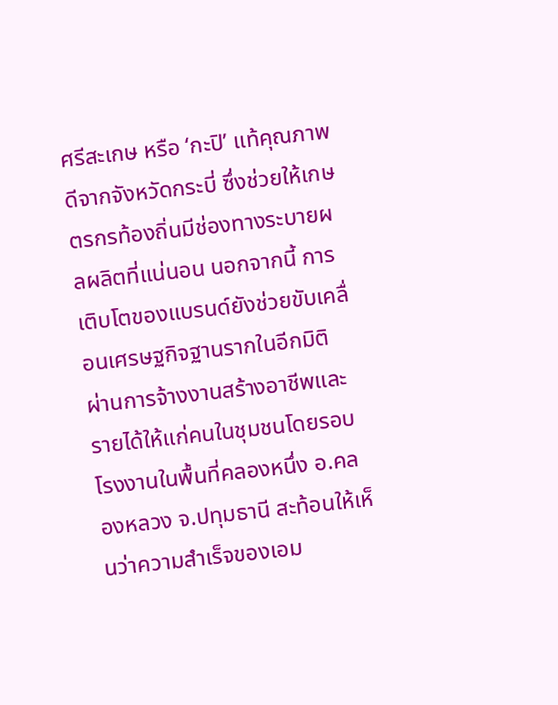ศรีสะเกษ หรือ ‘กะปิ’ แท้คุณภาพดีจากจังหวัดกระบี่ ซึ่งช่วยให้เกษตรกรท้องถิ่นมีช่องทางระบายผลผลิตที่แน่นอน นอกจากนี้ การเติบโตของแบรนด์ยังช่วยขับเคลื่อนเศรษฐกิจฐานรากในอีกมิติ ผ่านการจ้างงานสร้างอาชีพและรายได้ให้แก่คนในชุมชนโดยรอบโรงงานในพื้นที่คลองหนึ่ง อ.คลองหลวง จ.ปทุมธานี สะท้อนให้เห็นว่าความสำเร็จของเอม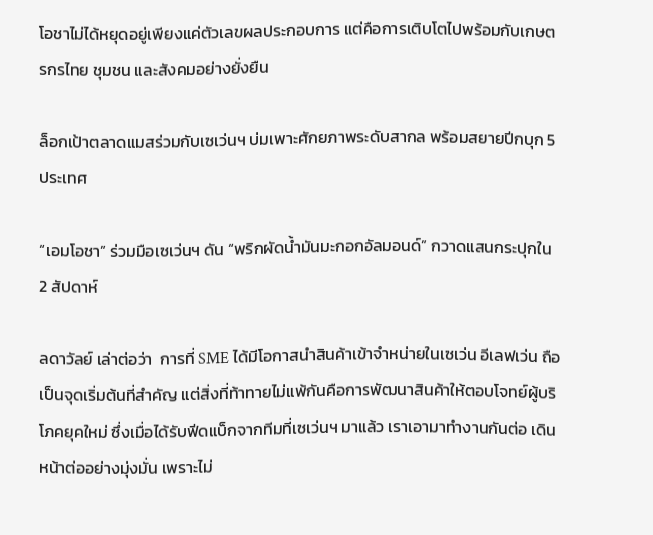โอชาไม่ได้หยุดอยู่เพียงแค่ตัวเลขผลประกอบการ แต่คือการเติบโตไปพร้อมกับเกษตรกรไทย ชุมชน และสังคมอย่างยั่งยืน

ล็อกเป้าตลาดแมสร่วมกับเซเว่นฯ บ่มเพาะศักยภาพระดับสากล พร้อมสยายปีกบุก 5 ประเทศ

“เอมโอชา” ร่วมมือเซเว่นฯ ดัน “พริกผัดน้ำมันมะกอกอัลมอนด์” กวาดแสนกระปุกใน 2 สัปดาห์

ลดาวัลย์ เล่าต่อว่า  การที่ SME ได้มีโอกาสนำสินค้าเข้าจำหน่ายในเซเว่น อีเลฟเว่น ถือเป็นจุดเริ่มต้นที่สำคัญ แต่สิ่งที่ท้าทายไม่แพ้กันคือการพัฒนาสินค้าให้ตอบโจทย์ผู้บริโภคยุคใหม่ ซึ่งเมื่อได้รับฟีดแบ็กจากทีมที่เซเว่นฯ มาแล้ว เราเอามาทำงานกันต่อ เดินหน้าต่ออย่างมุ่งมั่น เพราะไม่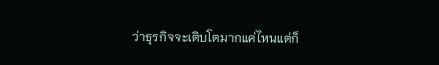ว่าธุรกิจจะเติบโตมากแค่ไหนแต่ก็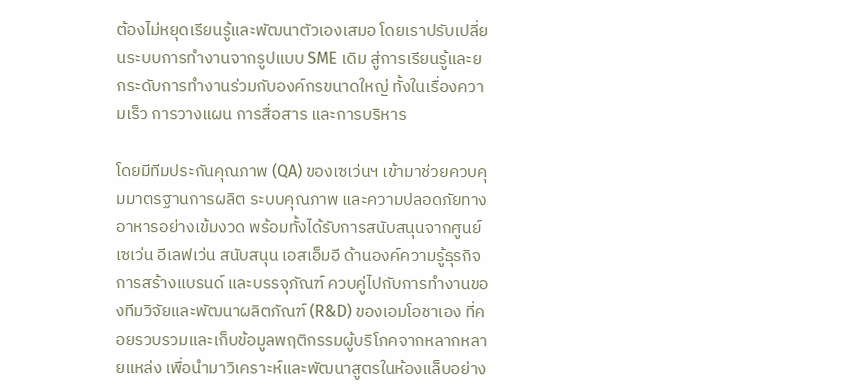ต้องไม่หยุดเรียนรู้และพัฒนาตัวเองเสมอ โดยเราปรับเปลี่ยนระบบการทำงานจากรูปแบบ SME เดิม สู่การเรียนรู้และยกระดับการทำงานร่วมกับองค์กรขนาดใหญ่ ทั้งในเรื่องความเร็ว การวางแผน การสื่อสาร และการบริหาร

โดยมีทีมประกันคุณภาพ (QA) ของเซเว่นฯ เข้ามาช่วยควบคุมมาตรฐานการผลิต ระบบคุณภาพ และความปลอดภัยทางอาหารอย่างเข้มงวด พร้อมทั้งได้รับการสนับสนุนจากศูนย์เซเว่น อีเลฟเว่น สนับสนุน เอสเอ็มอี ด้านองค์ความรู้ธุรกิจ การสร้างแบรนด์ และบรรจุภัณฑ์ ควบคู่ไปกับการทำงานของทีมวิจัยและพัฒนาผลิตภัณฑ์ (R&D) ของเอมโอชาเอง ที่คอยรวบรวมและเก็บข้อมูลพฤติกรรมผู้บริโภคจากหลากหลายแหล่ง เพื่อนำมาวิเคราะห์และพัฒนาสูตรในห้องแล็บอย่าง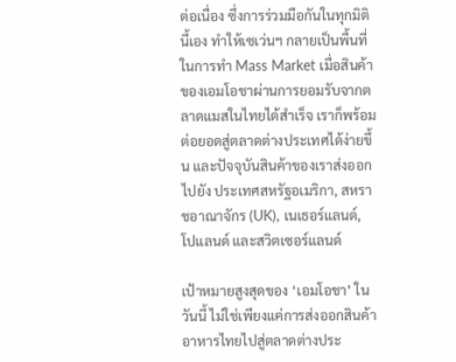ต่อเนื่อง ซึ่งการร่วมมือกันในทุกมิตินี้เอง ทำให้เซเว่นฯ กลายเป็นพื้นที่ในการทำ Mass Market เมื่อสินค้าของเอมโอชาผ่านการยอมรับจากตลาดแมสในไทยได้สำเร็จ เราก็พร้อมต่อยอดสู่ตลาดต่างประเทศได้ง่ายขึ้น และปัจจุบันสินค้าของเราส่งออกไปยัง ประเทศสหรัฐอเมริกา, สหราชอาณาจักร (UK), เนเธอร์แลนด์, โปแลนด์ และสวิตเซอร์แลนด์

เป้าหมายสูงสุดของ ‘เอมโอชา’ ในวันนี้ ไม่ใช่เพียงแค่การส่งออกสินค้าอาหารไทยไปสู่ตลาดต่างประ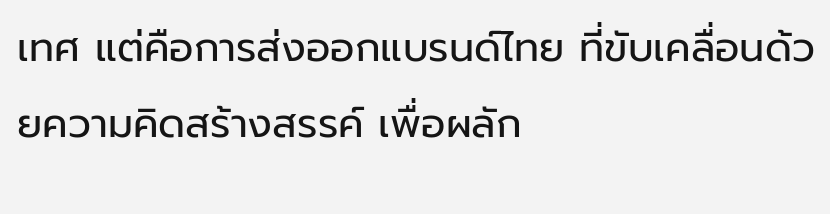เทศ แต่คือการส่งออกแบรนด์ไทย ที่ขับเคลื่อนด้วยความคิดสร้างสรรค์ เพื่อผลัก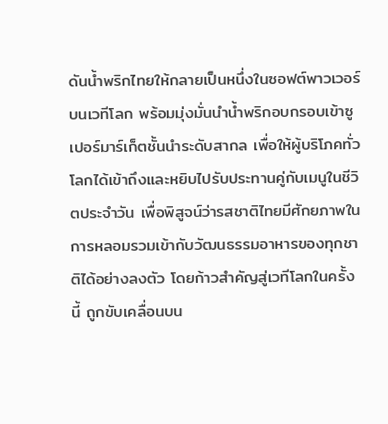ดันน้ำพริกไทยให้กลายเป็นหนึ่งในซอฟต์พาวเวอร์บนเวทีโลก พร้อมมุ่งมั่นนำน้ำพริกอบกรอบเข้าซูเปอร์มาร์เก็ตชั้นนำระดับสากล เพื่อให้ผู้บริโภคทั่วโลกได้เข้าถึงและหยิบไปรับประทานคู่กับเมนูในชีวิตประจำวัน เพื่อพิสูจน์ว่ารสชาติไทยมีศักยภาพในการหลอมรวมเข้ากับวัฒนธรรมอาหารของทุกชาติได้อย่างลงตัว โดยก้าวสำคัญสู่เวทีโลกในครั้งนี้ ถูกขับเคลื่อนบน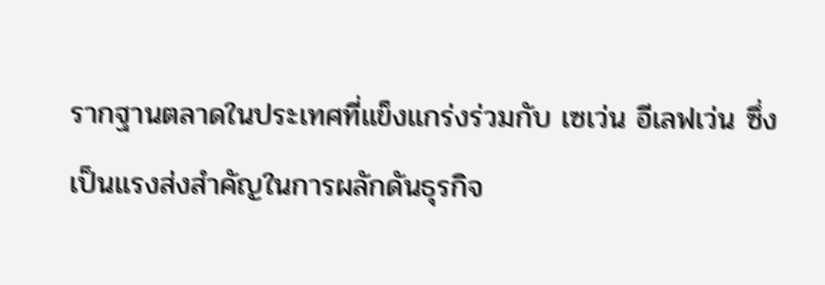รากฐานตลาดในประเทศที่แข็งแกร่งร่วมกับ เซเว่น อีเลฟเว่น ซึ่งเป็นแรงส่งสำคัญในการผลักดันธุรกิจ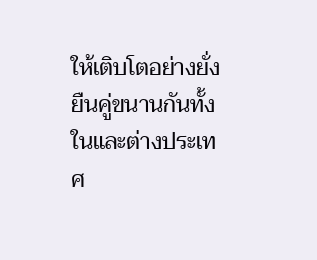ให้เติบโตอย่างยั่งยืนคู่ขนานกันทั้งในและต่างประเทศ